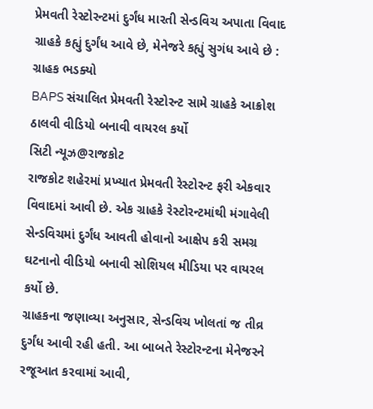પ્રેમવતી રેસ્ટોરન્ટમાં દુર્ગંધ મારતી સેન્ડવિચ અપાતા વિવાદ
ગ્રાહકે કહ્યું દુર્ગંધ આવે છે, મેનેજરે કહ્યું સુગંધ આવે છે : ગ્રાહક ભડક્યો
BAPS સંચાલિત પ્રેમવતી રેસ્ટોરન્ટ સામે ગ્રાહકે આક્રોશ ઠાલવી વીડિયો બનાવી વાયરલ કર્યો
સિટી ન્યૂઝ@રાજકોટ
રાજકોટ શહેરમાં પ્રખ્યાત પ્રેમવતી રેસ્ટોરન્ટ ફરી એકવાર વિવાદમાં આવી છે. એક ગ્રાહકે રેસ્ટોરન્ટમાંથી મંગાવેલી સેન્ડવિચમાં દુર્ગંધ આવતી હોવાનો આક્ષેપ કરી સમગ્ર ઘટનાનો વીડિયો બનાવી સોશિયલ મીડિયા પર વાયરલ કર્યો છે.
ગ્રાહકના જણાવ્યા અનુસાર, સેન્ડવિચ ખોલતાં જ તીવ્ર દુર્ગંધ આવી રહી હતી. આ બાબતે રેસ્ટોરન્ટના મેનેજરને રજૂઆત કરવામાં આવી,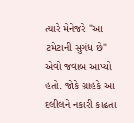ત્યારે મેનેજરે "આ ટમેટાની સુગંધ છે" એવો જવાબ આપ્યો હતો. જોકે ગ્રાહકે આ દલીલને નકારી કાઢતા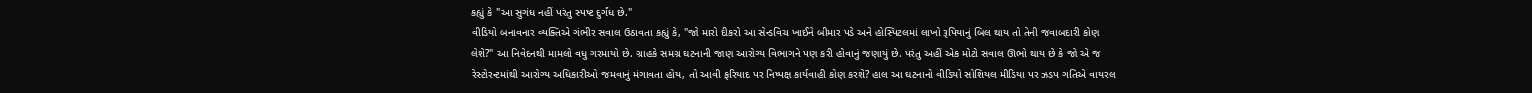કહ્યું કે "આ સુગંધ નહીં પરંતુ સ્પષ્ટ દુર્ગંધ છે."
વીડિયો બનાવનાર વ્યક્તિએ ગંભીર સવાલ ઉઠાવતા કહ્યું કે, "જો મારો દીકરો આ સેન્ડવિચ ખાઈને બીમાર પડે અને હોસ્પિટલમાં લાખો રૂપિયાનું બિલ થાય તો તેની જવાબદારી કોણ લેશે?" આ નિવેદનથી મામલો વધુ ગરમાયો છે. ગ્રાહકે સમગ્ર ઘટનાની જાણ આરોગ્ય વિભાગને પણ કરી હોવાનું જણાયું છે. પરંતુ અહીં એક મોટો સવાલ ઊભો થાય છે કે જો એ જ રેસ્ટોરન્ટમાંથી આરોગ્ય અધિકારીઓ જમવાનું મંગાવતા હોય, તો આવી ફરિયાદ પર નિષ્પક્ષ કાર્યવાહી કોણ કરશે? હાલ આ ઘટનાનો વીડિયો સોશિયલ મીડિયા પર ઝડપ ગતિએ વાયરલ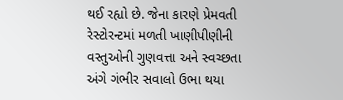થઈ રહ્યો છે. જેના કારણે પ્રેમવતી રેસ્ટોરન્ટમાં મળતી ખાણીપીણીની વસ્તુઓની ગુણવત્તા અને સ્વચ્છતા અંગે ગંભીર સવાલો ઉભા થયા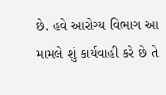છે. હવે આરોગ્ય વિભાગ આ મામલે શું કાર્યવાહી કરે છે તે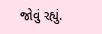જોવું રહ્યું.